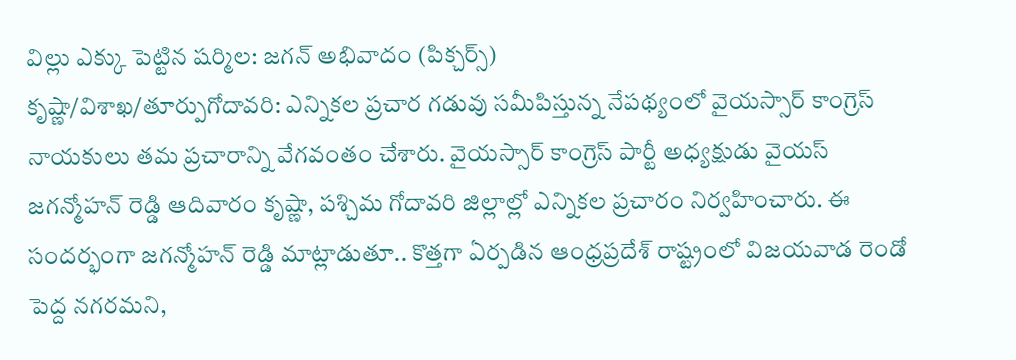విల్లు ఎక్కు పెట్టిన షర్మిల: జగన్ అభివాదం (పిక్చర్స్)
కృష్ణా/విశాఖ/తూర్పుగోదావరి: ఎన్నికల ప్రచార గడువు సమీపిస్తున్న నేపథ్యంలో వైయస్సార్ కాంగ్రెస్ నాయకులు తమ ప్రచారాన్ని వేగవంతం చేశారు. వైయస్సార్ కాంగ్రెస్ పార్టీ అధ్యక్షుడు వైయస్ జగన్మోహన్ రెడ్డి ఆదివారం కృష్ణా, పశ్చిమ గోదావరి జిల్లాల్లో ఎన్నికల ప్రచారం నిర్వహించారు. ఈ సందర్భంగా జగన్మోహన్ రెడ్డి మాట్లాడుతూ.. కొత్తగా ఏర్పడిన ఆంధ్రప్రదేశ్ రాష్ట్రంలో విజయవాడ రెండో పెద్ద నగరమని,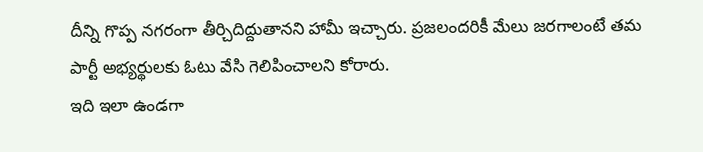దీన్ని గొప్ప నగరంగా తీర్చిదిద్దుతానని హామీ ఇచ్చారు. ప్రజలందరికీ మేలు జరగాలంటే తమ పార్టీ అభ్యర్థులకు ఓటు వేసి గెలిపించాలని కోరారు.
ఇది ఇలా ఉండగా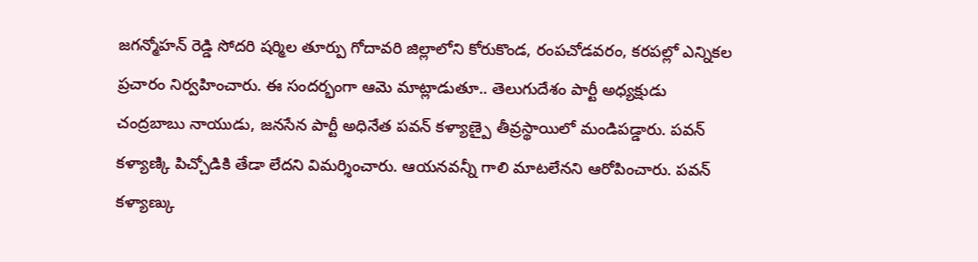జగన్మోహన్ రెడ్డి సోదరి షర్మిల తూర్పు గోదావరి జిల్లాలోని కోరుకొండ, రంపచోడవరం, కరపల్లో ఎన్నికల ప్రచారం నిర్వహించారు. ఈ సందర్భంగా ఆమె మాట్లాడుతూ.. తెలుగుదేశం పార్టీ అధ్యక్షుడు చంద్రబాబు నాయుడు, జనసేన పార్టీ అధినేత పవన్ కళ్యాణ్పై తీవ్రస్థాయిలో మండిపడ్డారు. పవన్ కళ్యాణ్కి పిచ్చోడికి తేడా లేదని విమర్శించారు. ఆయనవన్నీ గాలి మాటలేనని ఆరోపించారు. పవన్ కళ్యాణ్కు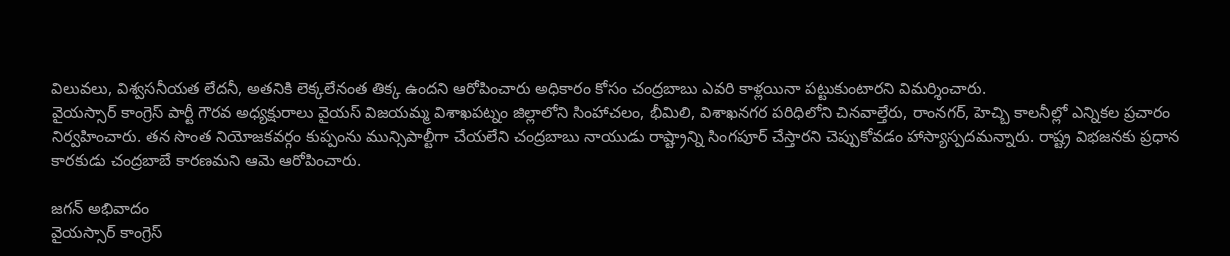విలువలు, విశ్వసనీయత లేదనీ, అతనికి లెక్కలేనంత తిక్క ఉందని ఆరోపించారు అధికారం కోసం చంద్రబాబు ఎవరి కాళ్లయినా పట్టుకుంటారని విమర్శించారు.
వైయస్సార్ కాంగ్రెస్ పార్టీ గౌరవ అధ్యక్షురాలు వైయస్ విజయమ్మ విశాఖపట్నం జిల్లాలోని సింహాచలం, భీమిలి, విశాఖనగర పరిధిలోని చినవాల్తేరు, రాంనగర్, హెచ్బి కాలనీల్లో ఎన్నికల ప్రచారం నిర్వహించారు. తన సొంత నియోజకవర్గం కుప్పంను మున్సిపాల్టీగా చేయలేని చంద్రబాబు నాయుడు రాష్ట్రాన్ని సింగపూర్ చేస్తారని చెప్పుకోవడం హాస్యాస్పదమన్నారు. రాష్ట్ర విభజనకు ప్రధాన కారకుడు చంద్రబాబే కారణమని ఆమె ఆరోపించారు.

జగన్ అభివాదం
వైయస్సార్ కాంగ్రెస్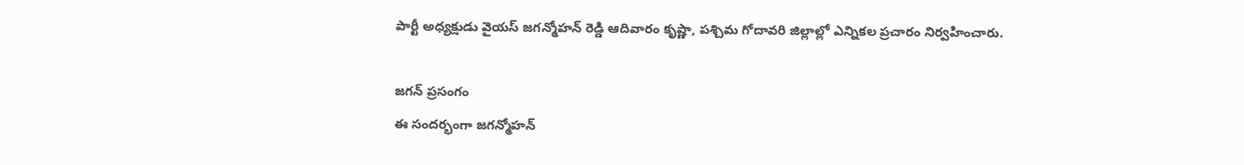పార్టీ అధ్యక్షుడు వైయస్ జగన్మోహన్ రెడ్డి ఆదివారం కృష్ణా, పశ్చిమ గోదావరి జిల్లాల్లో ఎన్నికల ప్రచారం నిర్వహించారు.

జగన్ ప్రసంగం
ఈ సందర్భంగా జగన్మోహన్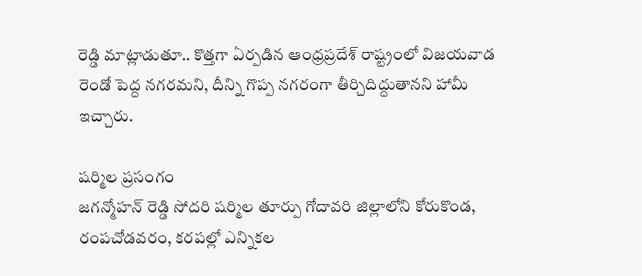రెడ్డి మాట్లాడుతూ.. కొత్తగా ఏర్పడిన ఆంధ్రప్రదేశ్ రాష్ట్రంలో విజయవాడ రెండో పెద్ద నగరమని, దీన్ని గొప్ప నగరంగా తీర్చిదిద్దుతానని హామీ ఇచ్చారు.

షర్మిల ప్రసంగం
జగన్మోహన్ రెడ్డి సోదరి షర్మిల తూర్పు గోదావరి జిల్లాలోని కోరుకొండ, రంపచోడవరం, కరపల్లో ఎన్నికల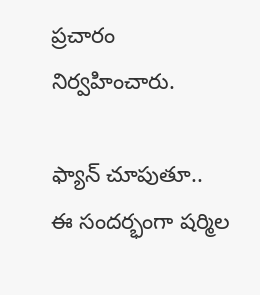ప్రచారం నిర్వహించారు.

ఫ్యాన్ చూపుతూ..
ఈ సందర్భంగా షర్మిల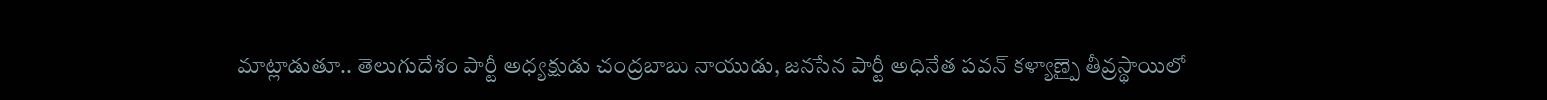మాట్లాడుతూ.. తెలుగుదేశం పార్టీ అధ్యక్షుడు చంద్రబాబు నాయుడు, జనసేన పార్టీ అధినేత పవన్ కళ్యాణ్పై తీవ్రస్థాయిలో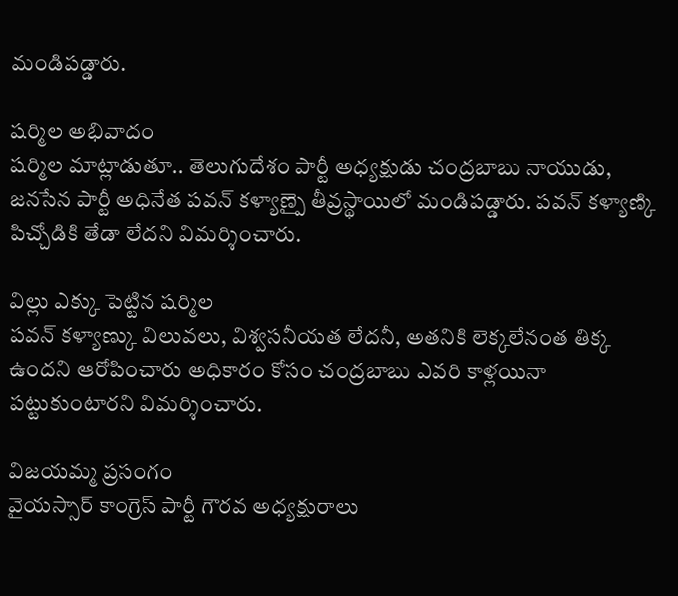మండిపడ్డారు.

షర్మిల అభివాదం
షర్మిల మాట్లాడుతూ.. తెలుగుదేశం పార్టీ అధ్యక్షుడు చంద్రబాబు నాయుడు, జనసేన పార్టీ అధినేత పవన్ కళ్యాణ్పై తీవ్రస్థాయిలో మండిపడ్డారు. పవన్ కళ్యాణ్కి పిచ్చోడికి తేడా లేదని విమర్శించారు.

విల్లు ఎక్కు పెట్టిన షర్మిల
పవన్ కళ్యాణ్కు విలువలు, విశ్వసనీయత లేదనీ, అతనికి లెక్కలేనంత తిక్క ఉందని ఆరోపించారు అధికారం కోసం చంద్రబాబు ఎవరి కాళ్లయినా పట్టుకుంటారని విమర్శించారు.

విజయమ్మ ప్రసంగం
వైయస్సార్ కాంగ్రెస్ పార్టీ గౌరవ అధ్యక్షురాలు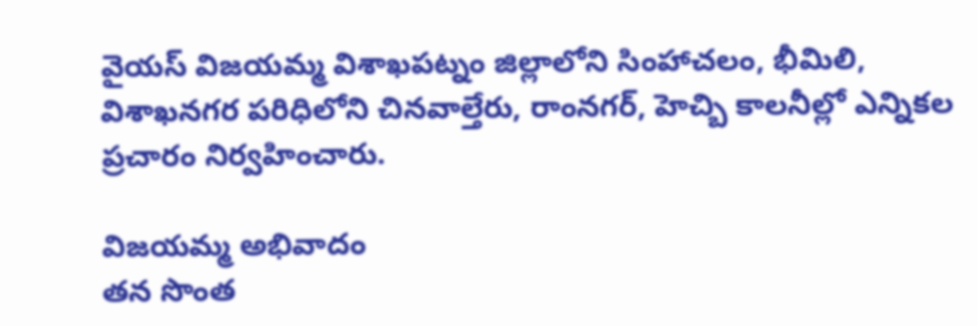వైయస్ విజయమ్మ విశాఖపట్నం జిల్లాలోని సింహాచలం, భీమిలి, విశాఖనగర పరిధిలోని చినవాల్తేరు, రాంనగర్, హెచ్బి కాలనీల్లో ఎన్నికల ప్రచారం నిర్వహించారు.

విజయమ్మ అభివాదం
తన సొంత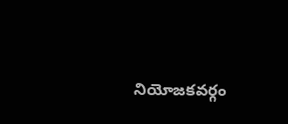నియోజకవర్గం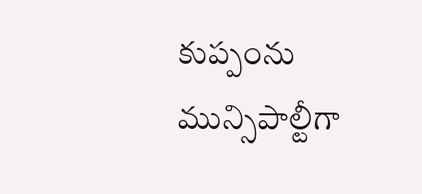కుప్పంను మున్సిపాల్టీగా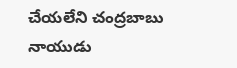చేయలేని చంద్రబాబు నాయుడు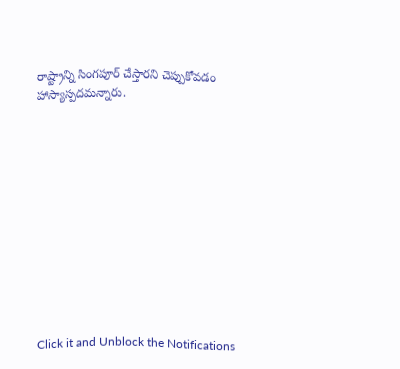రాష్ట్రాన్ని సింగపూర్ చేస్తారని చెప్పుకోవడం హాస్యాస్పదమన్నారు.












Click it and Unblock the Notifications